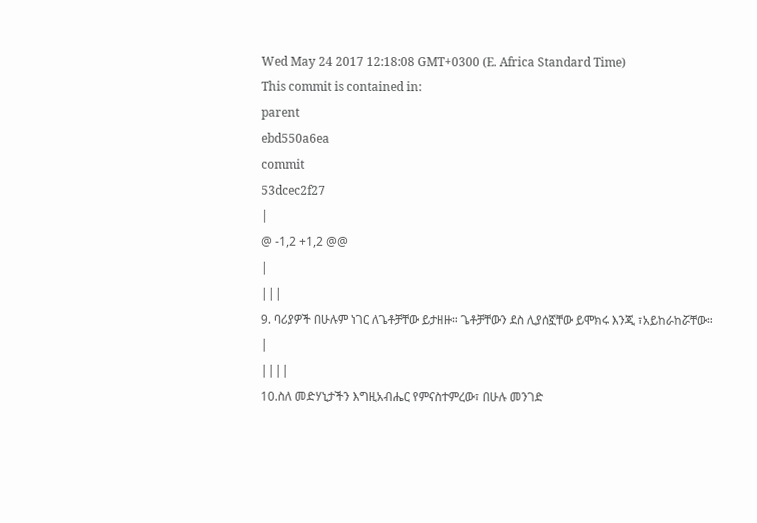Wed May 24 2017 12:18:08 GMT+0300 (E. Africa Standard Time)
This commit is contained in:
parent
ebd550a6ea
commit
53dcec2f27
|
@ -1,2 +1,2 @@
|
|||
9. ባሪያዎች በሁሉም ነገር ለጌቶቻቸው ይታዘዙ። ጌቶቻቸውን ደስ ሊያሰኟቸው ይሞክሩ እንጂ ፣አይከራከሯቸው።
|
||||
10.ስለ መድሃኒታችን እግዚአብሔር የምናስተምረው፣ በሁሉ መንገድ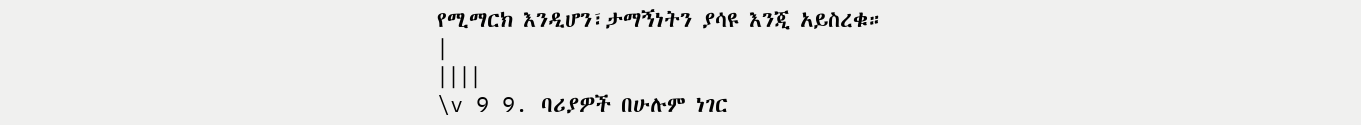የሚማርክ እንዲሆን፣ታማኝነትን ያሳዩ እንጂ አይስረቁ።
|
||||
\v 9 9. ባሪያዎች በሁሉም ነገር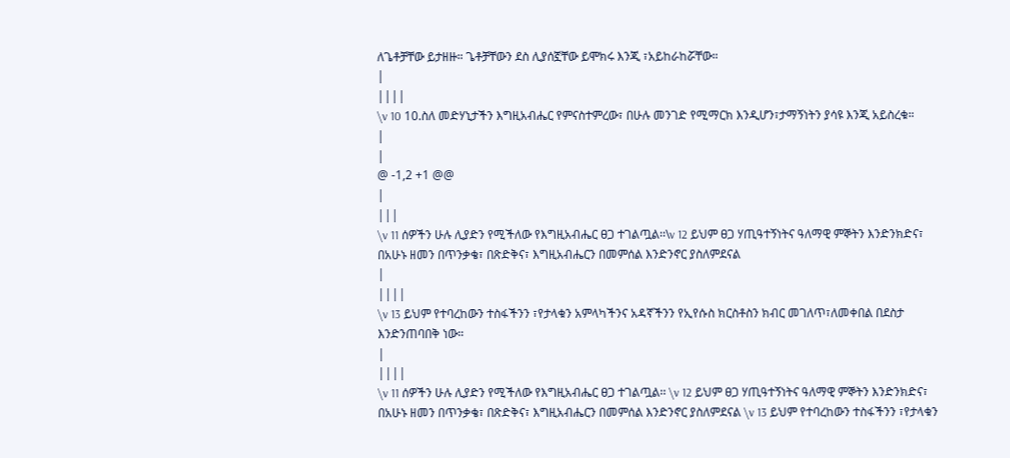ለጌቶቻቸው ይታዘዙ። ጌቶቻቸውን ደስ ሊያሰኟቸው ይሞክሩ እንጂ ፣አይከራከሯቸው።
|
||||
\v 10 10.ስለ መድሃኒታችን እግዚአብሔር የምናስተምረው፣ በሁሉ መንገድ የሚማርክ እንዲሆን፣ታማኝነትን ያሳዩ እንጂ አይስረቁ።
|
|
@ -1,2 +1 @@
|
|||
\v 11 ሰዎችን ሁሉ ሊያድን የሚችለው የእግዚአብሔር ፀጋ ተገልጧል፡፡\v 12 ይህም ፀጋ ሃጢዓተኝነትና ዓለማዊ ምኞትን እንድንክድና፣ በአሁኑ ዘመን በጥንቃቄ፣ በጽድቅና፣ እግዚአብሔርን በመምሰል እንድንኖር ያስለምደናል
|
||||
\v 13 ይህም የተባረከውን ተስፋችንን ፣የታላቁን አምላካችንና አዳኛችንን የኢየሱስ ክርስቶስን ክብር መገለጥ፣ለመቀበል በደስታ እንድንጠባበቅ ነው።
|
||||
\v 11 ሰዎችን ሁሉ ሊያድን የሚችለው የእግዚአብሔር ፀጋ ተገልጧል፡፡ \v 12 ይህም ፀጋ ሃጢዓተኝነትና ዓለማዊ ምኞትን እንድንክድና፣ በአሁኑ ዘመን በጥንቃቄ፣ በጽድቅና፣ እግዚአብሔርን በመምሰል እንድንኖር ያስለምደናል \v 13 ይህም የተባረከውን ተስፋችንን ፣የታላቁን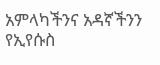አምላካችንና አዳኛችንን የኢየሱስ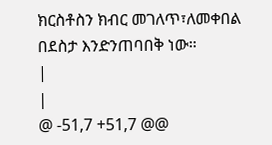ክርስቶስን ክብር መገለጥ፣ለመቀበል በደስታ እንድንጠባበቅ ነው።
|
|
@ -51,7 +51,7 @@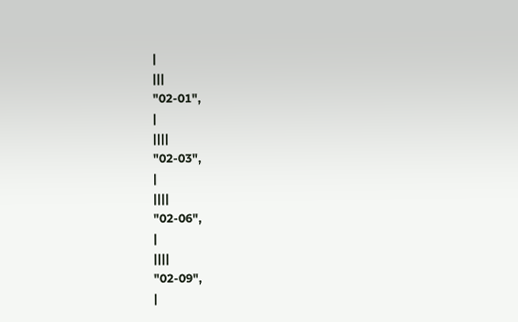|
|||
"02-01",
|
||||
"02-03",
|
||||
"02-06",
|
||||
"02-09",
|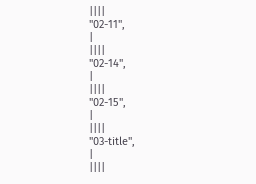||||
"02-11",
|
||||
"02-14",
|
||||
"02-15",
|
||||
"03-title",
|
||||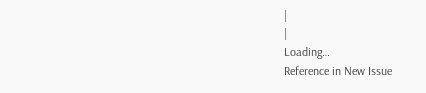|
|
Loading…
Reference in New Issue